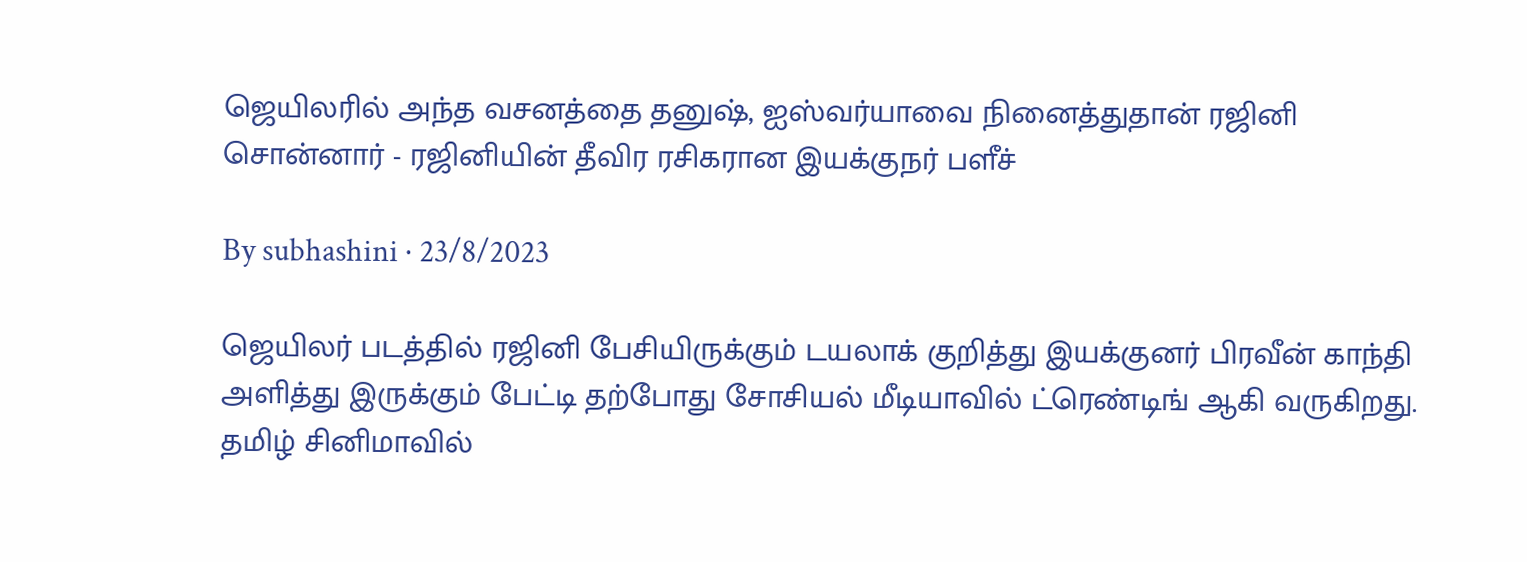ஜெயிலரில் அந்த வசனத்தை தனுஷ், ஐஸ்வர்யாவை நினைத்துதான் ரஜினி சொன்னார் - ரஜினியின் தீவிர ரசிகரான இயக்குநர் பளீச்

By subhashini · 23/8/2023

ஜெயிலர் படத்தில் ரஜினி பேசியிருக்கும் டயலாக் குறித்து இயக்குனர் பிரவீன் காந்தி அளித்து இருக்கும் பேட்டி தற்போது சோசியல் மீடியாவில் ட்ரெண்டிங் ஆகி வருகிறது. தமிழ் சினிமாவில்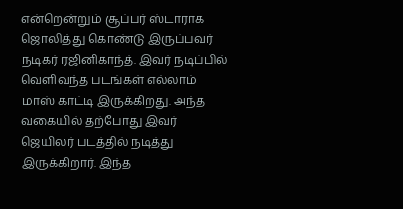என்றென்றும் சூப்பர் ஸ்டாராக ஜொலித்து கொண்டு இருப்பவர் நடிகர் ரஜினிகாந்த். இவர் நடிப்பில் வெளிவந்த படங்கள் எல்லாம் மாஸ் காட்டி இருக்கிறது. அந்த வகையில் தற்போது இவர் ஜெயிலர் படத்தில் நடித்து இருக்கிறார். இந்த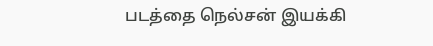படத்தை நெல்சன் இயக்கி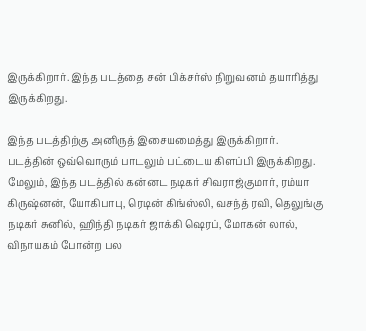இருக்கிறார். இந்த படத்தை சன் பிக்சர்ஸ் நிறுவனம் தயாரித்து இருக்கிறது.

இந்த படத்திற்கு அனிருத் இசையமைத்து இருக்கிறார். படத்தின் ஒவ்வொரும் பாடலும் பட்டைய கிளப்பி இருக்கிறது. மேலும், இந்த படத்தில் கன்னட நடிகர் சிவராஜ்குமார், ரம்யா கிருஷ்னன், யோகிபாபு, ரெடின் கிங்ஸ்லி, வசந்த் ரவி, தெலுங்கு நடிகர் சுனில், ஹிந்தி நடிகர் ஜாக்கி ஷெரப், மோகன் லால், விநாயகம் போன்ற பல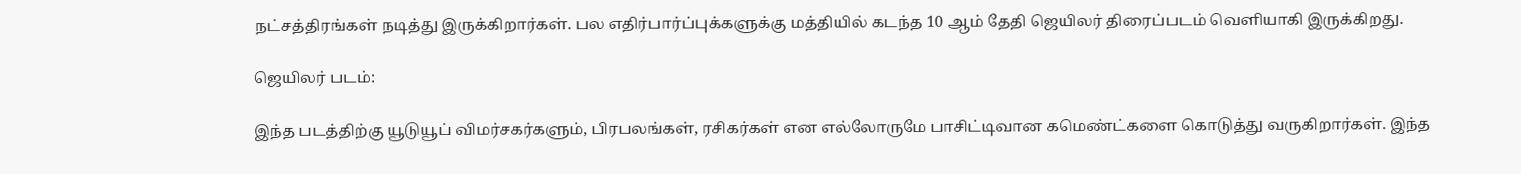நட்சத்திரங்கள் நடித்து இருக்கிறார்கள். பல எதிர்பார்ப்புக்களுக்கு மத்தியில் கடந்த 10 ஆம் தேதி ஜெயிலர் திரைப்படம் வெளியாகி இருக்கிறது.

ஜெயிலர் படம்:

இந்த படத்திற்கு யூடுயூப் விமர்சகர்களும், பிரபலங்கள், ரசிகர்கள் என எல்லோருமே பாசிட்டிவான கமெண்ட்களை கொடுத்து வருகிறார்கள். இந்த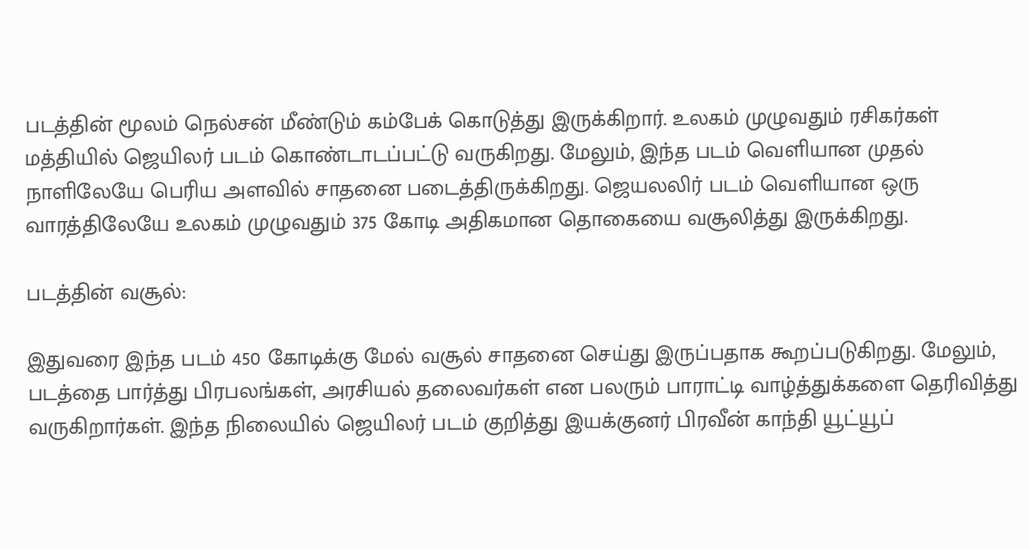படத்தின் மூலம் நெல்சன் மீண்டும் கம்பேக் கொடுத்து இருக்கிறார். உலகம் முழுவதும் ரசிகர்கள் மத்தியில் ஜெயிலர் படம் கொண்டாடப்பட்டு வருகிறது. மேலும், இந்த படம் வெளியான முதல் நாளிலேயே பெரிய அளவில் சாதனை படைத்திருக்கிறது. ஜெயலலிர் படம் வெளியான ஒரு வாரத்திலேயே உலகம் முழுவதும் 375 கோடி அதிகமான தொகையை வசூலித்து இருக்கிறது.

படத்தின் வசூல்:

இதுவரை இந்த படம் 450 கோடிக்கு மேல் வசூல் சாதனை செய்து இருப்பதாக கூறப்படுகிறது. மேலும், படத்தை பார்த்து பிரபலங்கள், அரசியல் தலைவர்கள் என பலரும் பாராட்டி வாழ்த்துக்களை தெரிவித்து வருகிறார்கள். இந்த நிலையில் ஜெயிலர் படம் குறித்து இயக்குனர் பிரவீன் காந்தி யூட்யூப்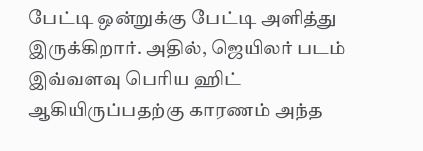பேட்டி ஒன்றுக்கு பேட்டி அளித்து இருக்கிறார். அதில், ஜெயிலர் படம் இவ்வளவு பெரிய ஹிட் ஆகியிருப்பதற்கு காரணம் அந்த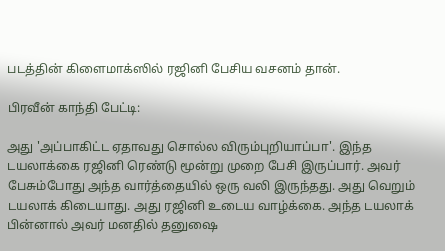படத்தின் கிளைமாக்ஸில் ரஜினி பேசிய வசனம் தான்.

பிரவீன் காந்தி பேட்டி:

அது 'அப்பாகிட்ட ஏதாவது சொல்ல விரும்புறியாப்பா'. இந்த டயலாக்கை ரஜினி ரெண்டு மூன்று முறை பேசி இருப்பார். அவர் பேசும்போது அந்த வார்த்தையில் ஒரு வலி இருந்தது. அது வெறும் டயலாக் கிடையாது. அது ரஜினி உடைய வாழ்க்கை. அந்த டயலாக் பின்னால் அவர் மனதில் தனுஷை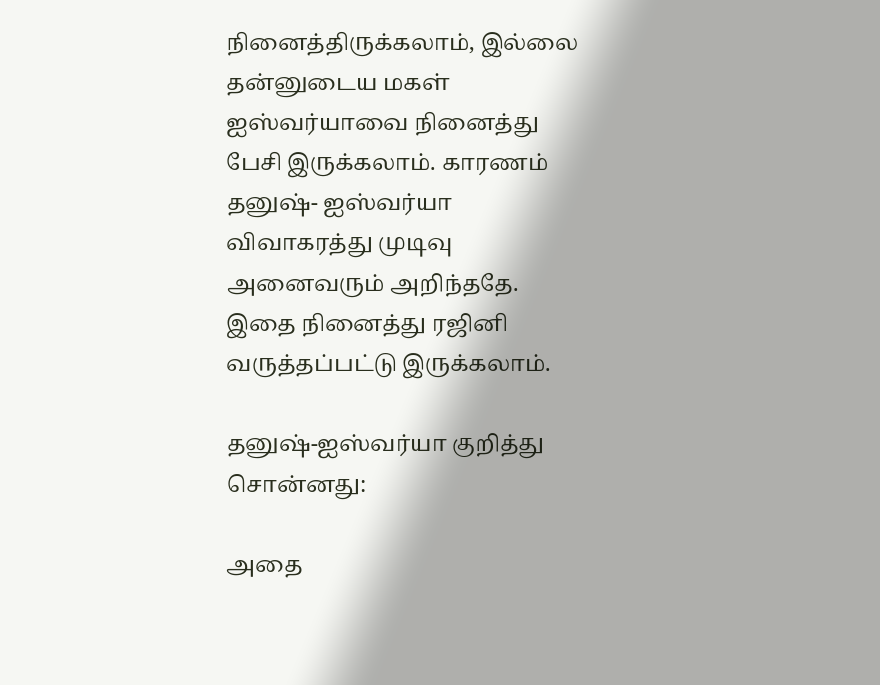நினைத்திருக்கலாம், இல்லை தன்னுடைய மகள் ஐஸ்வர்யாவை நினைத்து பேசி இருக்கலாம். காரணம் தனுஷ்- ஐஸ்வர்யா விவாகரத்து முடிவு அனைவரும் அறிந்ததே. இதை நினைத்து ரஜினி வருத்தப்பட்டு இருக்கலாம்.

தனுஷ்-ஐஸ்வர்யா குறித்து சொன்னது:

அதை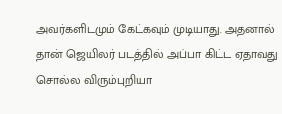அவர்களிடமும் கேட்கவும் முடியாது. அதனால் தான் ஜெயிலர் படத்தில் அப்பா கிட்ட ஏதாவது சொல்ல விரும்புறியா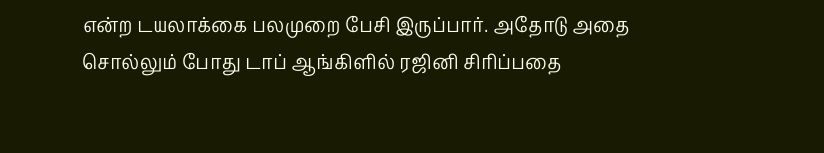என்ற டயலாக்கை பலமுறை பேசி இருப்பார். அதோடு அதை சொல்லும் போது டாப் ஆங்கிளில் ரஜினி சிரிப்பதை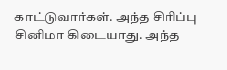காட்டுவார்கள். அந்த சிரிப்பு சினிமா கிடையாது. அந்த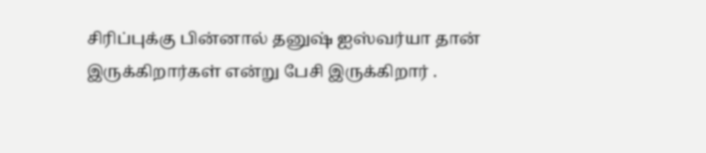சிரிப்புக்கு பின்னால் தனுஷ் ஐஸ்வர்யா தான் இருக்கிறார்கள் என்று பேசி இருக்கிறார் .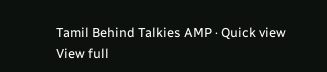Tamil Behind Talkies AMP · Quick view
View full